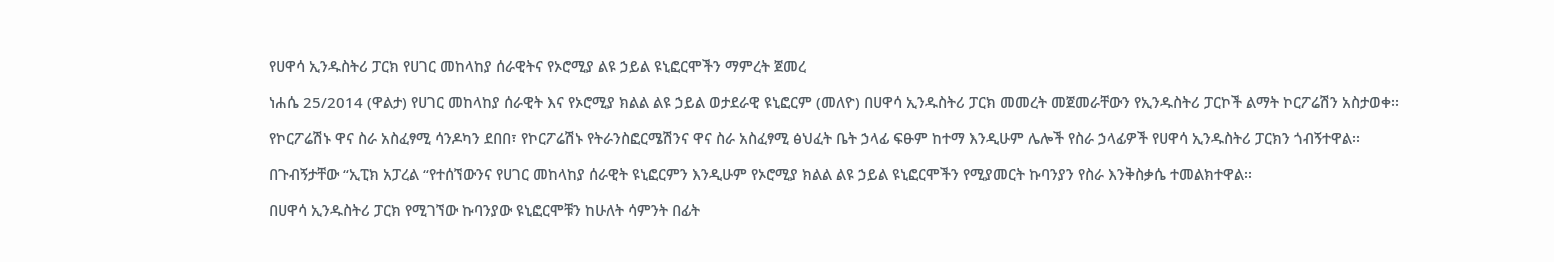የሀዋሳ ኢንዱስትሪ ፓርክ የሀገር መከላከያ ሰራዊትና የኦሮሚያ ልዩ ኃይል ዩኒፎርሞችን ማምረት ጀመረ

ነሐሴ 25/2014 (ዋልታ) የሀገር መከላከያ ሰራዊት እና የኦሮሚያ ክልል ልዩ ኃይል ወታደራዊ ዩኒፎርም (መለዮ) በሀዋሳ ኢንዱስትሪ ፓርክ መመረት መጀመራቸውን የኢንዱስትሪ ፓርኮች ልማት ኮርፖሬሽን አስታወቀ፡፡

የኮርፖሬሽኑ ዋና ስራ አስፈፃሚ ሳንዶካን ደበበ፣ የኮርፖሬሽኑ የትራንስፎርሜሽንና ዋና ስራ አስፈፃሚ ፅህፈት ቤት ኃላፊ ፍፁም ከተማ እንዲሁም ሌሎች የስራ ኃላፊዎች የሀዋሳ ኢንዱስትሪ ፓርክን ጎብኝተዋል፡፡

በጉብኝታቸው “ኢፒክ አፓረል “የተሰኘውንና የሀገር መከላከያ ሰራዊት ዩኒፎርምን እንዲሁም የኦሮሚያ ክልል ልዩ ኃይል ዩኒፎርሞችን የሚያመርት ኩባንያን የስራ እንቅስቃሴ ተመልክተዋል፡፡

በሀዋሳ ኢንዱስትሪ ፓርክ የሚገኘው ኩባንያው ዩኒፎርሞቹን ከሁለት ሳምንት በፊት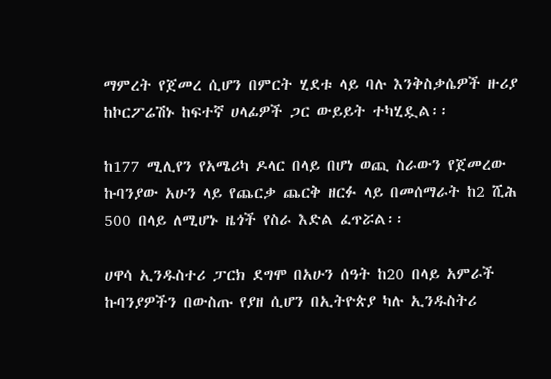ማምረት የጀመረ ሲሆን በምርት ሂደቱ ላይ ባሉ እንቅስቃሴዎች ዙሪያ ከኮርፖሬሽኑ ከፍተኛ ሀላፊዎች ጋር ውይይት ተካሂዷል፡፡

ከ177 ሚሊየን የአሜሪካ ዶላር በላይ በሆነ ወጪ ስራውን የጀመረው ኩባንያው አሁን ላይ የጨርቃ ጨርቅ ዘርፉ ላይ በመሰማራት ከ2 ሺሕ 500 በላይ ለሚሆኑ ዜጎች የስራ እድል ፈጥሯል፡፡

ሀዋሳ ኢንዱስተሪ ፓርክ ደግሞ በአሁን ሰዓት ከ20 በላይ አምራች ኩባንያዎችን በውስጡ የያዘ ሲሆን በኢትዮጵያ ካሉ ኢንዱስትሪ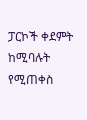ፓርኮች ቀደምት ከሚባሉት የሚጠቀስ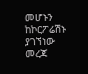መሆኑን ከኮርፖሬሽኑ ያገኘነው መረጃ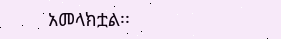አመላክቷል፡፡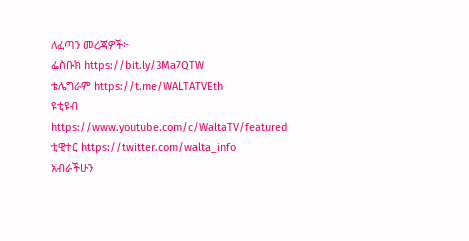ለፈጣን መረጃዎች፦
ፌስቡክ https://bit.ly/3Ma7QTW
ቴሌግራም https://t.me/WALTATVEth
ዩቲዩብ https://www.youtube.com/c/WaltaTV/featured
ቲዊተር https://twitter.com/walta_info
አብራችሁን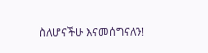ስለሆናችሁ እናመሰግናለን!